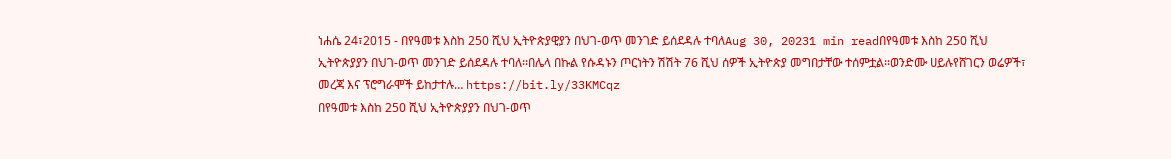ነሐሴ 24፣2015 - በየዓመቱ እስከ 250 ሺህ ኢትዮጵያዊያን በህገ-ወጥ መንገድ ይሰደዳሉ ተባለAug 30, 20231 min readበየዓመቱ እስከ 250 ሺህ ኢትዮጵያያን በህገ-ወጥ መንገድ ይሰደዳሉ ተባለ፡፡በሌላ በኩል የሱዳኑን ጦርነትን ሽሽት 76 ሺህ ሰዎች ኢትዮጵያ መግበታቸው ተሰምቷል፡፡ወንድሙ ሀይሉየሸገርን ወሬዎች፣ መረጃ እና ፕሮግራሞች ይከታተሉ… https://bit.ly/33KMCqz
በየዓመቱ እስከ 250 ሺህ ኢትዮጵያያን በህገ-ወጥ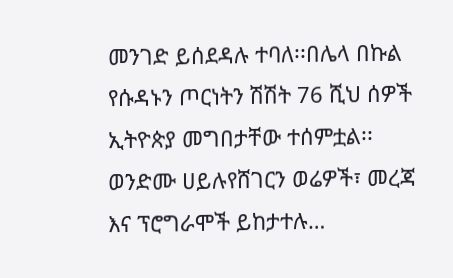መንገድ ይሰደዳሉ ተባለ፡፡በሌላ በኩል የሱዳኑን ጦርነትን ሽሽት 76 ሺህ ሰዎች ኢትዮጵያ መግበታቸው ተሰምቷል፡፡ወንድሙ ሀይሉየሸገርን ወሬዎች፣ መረጃ እና ፕሮግራሞች ይከታተሉ…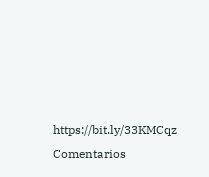https://bit.ly/33KMCqz
Comentarios